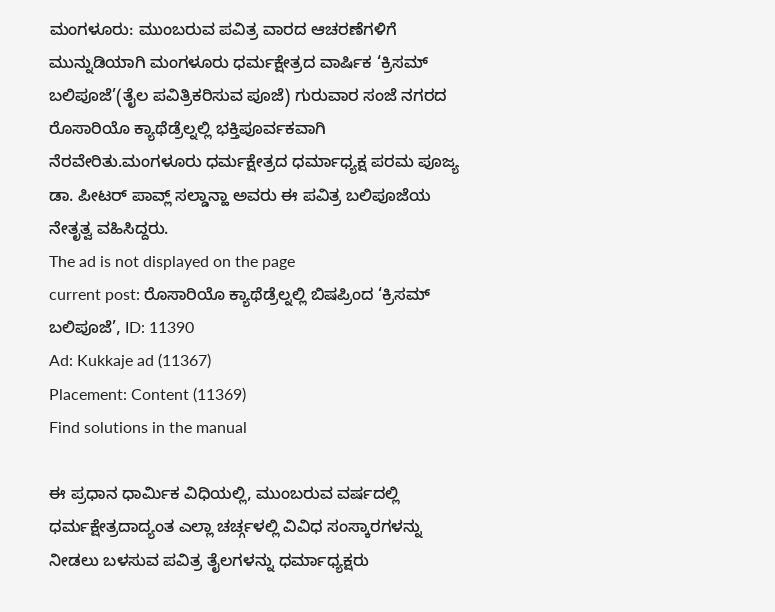ಮಂಗಳೂರು: ಮುಂಬರುವ ಪವಿತ್ರ ವಾರದ ಆಚರಣೆಗಳಿಗೆ ಮುನ್ನುಡಿಯಾಗಿ ಮಂಗಳೂರು ಧರ್ಮಕ್ಷೇತ್ರದ ವಾರ್ಷಿಕ ‘ಕ್ರಿಸಮ್ ಬಲಿಪೂಜೆ’(ತೈಲ ಪವಿತ್ರಿಕರಿಸುವ ಪೂಜೆ) ಗುರುವಾರ ಸಂಜೆ ನಗರದ ರೊಸಾರಿಯೊ ಕ್ಯಾಥೆಡ್ರೆಲ್ನಲ್ಲಿ ಭಕ್ತಿಪೂರ್ವಕವಾಗಿ ನೆರವೇರಿತು.ಮಂಗಳೂರು ಧರ್ಮಕ್ಷೇತ್ರದ ಧರ್ಮಾಧ್ಯಕ್ಷ ಪರಮ ಪೂಜ್ಯ ಡಾ. ಪೀಟರ್ ಪಾವ್ಲ್ ಸಲ್ಡಾನ್ಹಾ ಅವರು ಈ ಪವಿತ್ರ ಬಲಿಪೂಜೆಯ ನೇತೃತ್ವ ವಹಿಸಿದ್ದರು.
The ad is not displayed on the page
current post: ರೊಸಾರಿಯೊ ಕ್ಯಾಥೆಡ್ರೆಲ್ನಲ್ಲಿ ಬಿಷಪ್ರಿಂದ ‘ಕ್ರಿಸಮ್ ಬಲಿಪೂಜೆ’, ID: 11390
Ad: Kukkaje ad (11367)
Placement: Content (11369)
Find solutions in the manual

ಈ ಪ್ರಧಾನ ಧಾರ್ಮಿಕ ವಿಧಿಯಲ್ಲಿ, ಮುಂಬರುವ ವರ್ಷದಲ್ಲಿ ಧರ್ಮಕ್ಷೇತ್ರದಾದ್ಯಂತ ಎಲ್ಲಾ ಚರ್ಚ್ಗಳಲ್ಲಿ ವಿವಿಧ ಸಂಸ್ಕಾರಗಳನ್ನು ನೀಡಲು ಬಳಸುವ ಪವಿತ್ರ ತೈಲಗಳನ್ನು ಧರ್ಮಾಧ್ಯಕ್ಷರು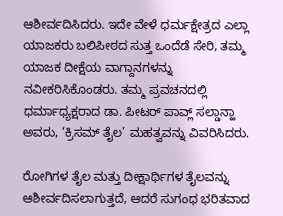ಆಶೀರ್ವದಿಸಿದರು. ಇದೇ ವೇಳೆ ಧರ್ಮಕ್ಷೇತ್ರದ ಎಲ್ಲಾ ಯಾಜಕರು ಬಲಿಪೀಠದ ಸುತ್ತ ಒಂದೆಡೆ ಸೇರಿ, ತಮ್ಮ ಯಾಜಕ ದೀಕ್ಷೆಯ ವಾಗ್ದಾನಗಳನ್ನು ನವೀಕರಿಸಿಕೊಂಡರು. ತಮ್ಮ ಪ್ರವಚನದಲ್ಲಿ ಧರ್ಮಾಧ್ಯಕ್ಷರಾದ ಡಾ. ಪೀಟರ್ ಪಾವ್ಲ್ ಸಲ್ಡಾನ್ಹಾ ಅವರು, ‘ಕ್ರಿಸಮ್ ತೈಲ’ ಮಹತ್ವವನ್ನು ವಿವರಿಸಿದರು.

ರೋಗಿಗಳ ತೈಲ ಮತ್ತು ದೀಕ್ಷಾರ್ಥಿಗಳ ತೈಲವನ್ನು ಆಶೀರ್ವದಿಸಲಾಗುತ್ತದೆ, ಆದರೆ ಸುಗಂಧ ಭರಿತವಾದ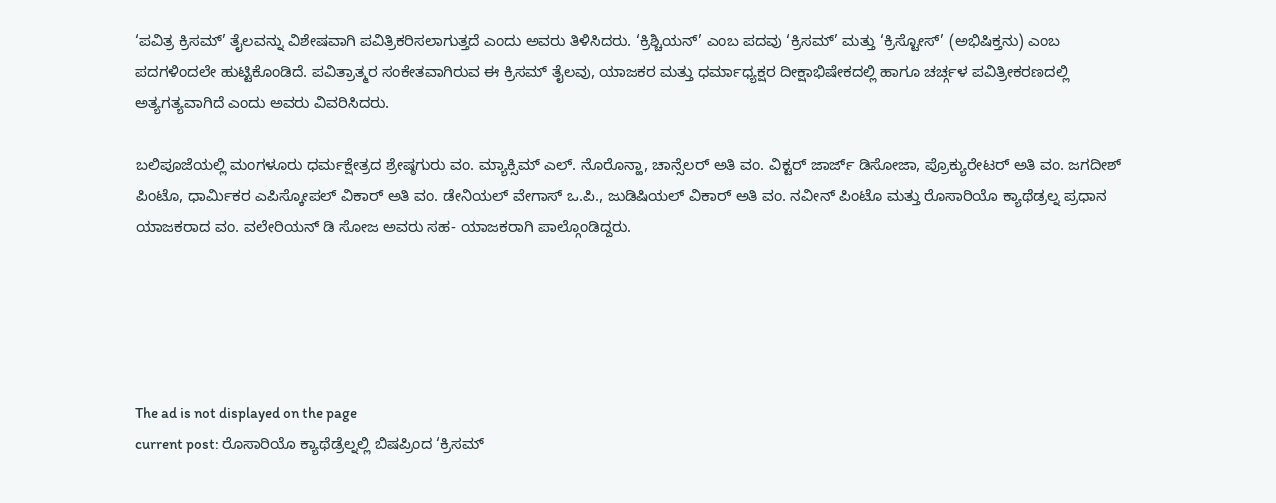‘ಪವಿತ್ರ ಕ್ರಿಸಮ್’ ತೈಲವನ್ನು ವಿಶೇಷವಾಗಿ ಪವಿತ್ರಿಕರಿಸಲಾಗುತ್ತದೆ ಎಂದು ಅವರು ತಿಳಿಸಿದರು. ‘ಕ್ರಿಶ್ಚಿಯನ್’ ಎಂಬ ಪದವು ‘ಕ್ರಿಸಮ್’ ಮತ್ತು ‘ಕ್ರಿಸ್ಟೋಸ್’ (ಅಭಿಷಿಕ್ತನು) ಎಂಬ ಪದಗಳಿಂದಲೇ ಹುಟ್ಟಿಕೊಂಡಿದೆ. ಪವಿತ್ರಾತ್ಮರ ಸಂಕೇತವಾಗಿರುವ ಈ ಕ್ರಿಸಮ್ ತೈಲವು, ಯಾಜಕರ ಮತ್ತು ಧರ್ಮಾಧ್ಯಕ್ಷರ ದೀಕ್ಷಾಭಿಷೇಕದಲ್ಲಿ ಹಾಗೂ ಚರ್ಚ್ಗಳ ಪವಿತ್ರೀಕರಣದಲ್ಲಿ ಅತ್ಯಗತ್ಯವಾಗಿದೆ ಎಂದು ಅವರು ವಿವರಿಸಿದರು.

ಬಲಿಪೂಜೆಯಲ್ಲಿ ಮಂಗಳೂರು ಧರ್ಮಕ್ಷೇತ್ರದ ಶ್ರೇಷ್ಠಗುರು ವಂ. ಮ್ಯಾಕ್ಸಿಮ್ ಎಲ್. ನೊರೊನ್ಹಾ, ಚಾನ್ಸೆಲರ್ ಅತಿ ವಂ. ವಿಕ್ಟರ್ ಜಾರ್ಜ್ ಡಿಸೋಜಾ, ಪ್ರೊಕ್ಯುರೇಟರ್ ಅತಿ ವಂ. ಜಗದೀಶ್ ಪಿಂಟೊ, ಧಾರ್ಮಿಕರ ಎಪಿಸ್ಕೋಪಲ್ ವಿಕಾರ್ ಅತಿ ವಂ. ಡೇನಿಯಲ್ ವೇಗಾಸ್ ಒ.ಪಿ., ಜುಡಿಷಿಯಲ್ ವಿಕಾರ್ ಅತಿ ವಂ. ನವೀನ್ ಪಿಂಟೊ ಮತ್ತು ರೊಸಾರಿಯೊ ಕ್ಯಾಥೆಡ್ರಲ್ನ ಪ್ರಧಾನ ಯಾಜಕರಾದ ವಂ. ವಲೇರಿಯನ್ ಡಿ ಸೋಜ ಅವರು ಸಹ- ಯಾಜಕರಾಗಿ ಪಾಲ್ಗೊಂಡಿದ್ದರು.





The ad is not displayed on the page
current post: ರೊಸಾರಿಯೊ ಕ್ಯಾಥೆಡ್ರೆಲ್ನಲ್ಲಿ ಬಿಷಪ್ರಿಂದ ‘ಕ್ರಿಸಮ್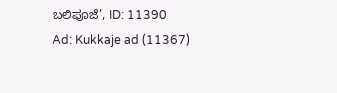ಬಲಿಪೂಜೆ’, ID: 11390
Ad: Kukkaje ad (11367)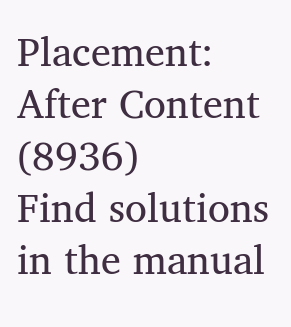Placement: After Content (8936)
Find solutions in the manual